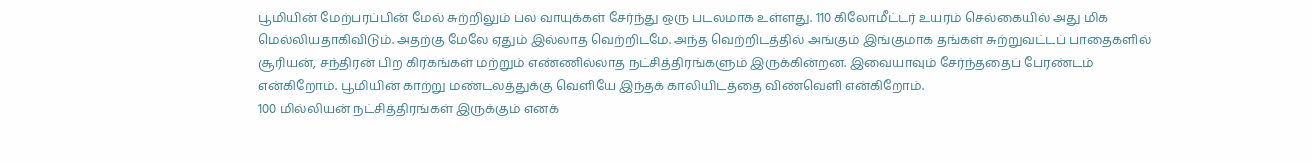பூமியின் மேற்பரப்பின் மேல் சுற்றிலும் பல வாயுக்கள் சேர்ந்து ஒரு படலமாக உள்ளது. 110 கிலோமீட்டர் உயரம் செல்கையில் அது மிக மெல்லியதாகிவிடும். அதற்கு மேலே ஏதும் இல்லாத வெற்றிடமே. அந்த வெற்றிடத்தில் அங்கும் இங்குமாக தங்கள் சுற்றுவட்டப் பாதைகளில் சூரியன், சந்திரன் பிற கிரகங்கள் மற்றும் எண்ணில்லாத நட்சித்திரங்களும் இருக்கின்றன. இவையாவும் சேர்ந்ததைப் பேரண்டம் என்கிறோம். பூமியின் காற்று மண்டலத்துக்கு வெளியே இந்தக் காலியிடத்தை விண்வெளி என்கிறோம்.
100 மில்லியன் நட்சித்திரங்கள் இருக்கும் எனக்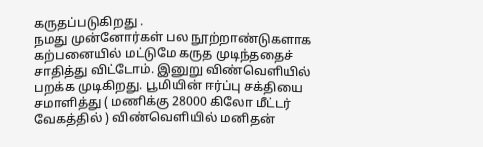கருதப்படுகிறது .
நமது முன்னோர்கள் பல நூற்றாண்டுகளாக கற்பனையில் மட்டுமே கருத முடிந்ததைச் சாதித்து விட்டோம். இனுறு விண்வெளியில் பறக்க முடிகிறது. பூமியின் ஈர்ப்பு சக்தியை சமாளித்து ( மணிக்கு 28000 கிலோ மீட்டர் வேகத்தில் ) விண்வெளியில் மனிதன்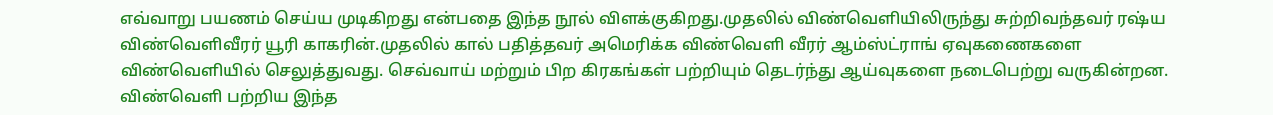எவ்வாறு பயணம் செய்ய முடிகிறது என்பதை இந்த நூல் விளக்குகிறது.முதலில் விண்வெளியிலிருந்து சுற்றிவந்தவர் ரஷ்ய விண்வெளிவீரர் யூரி காகரின்.முதலில் கால் பதித்தவர் அமெரிக்க விண்வெளி வீரர் ஆம்ஸ்ட்ராங் ஏவுகணைகளை விண்வெளியில் செலுத்துவது. செவ்வாய் மற்றும் பிற கிரகங்கள் பற்றியும் தெடர்ந்து ஆய்வுகளை நடைபெற்று வருகின்றன. விண்வெளி பற்றிய இந்த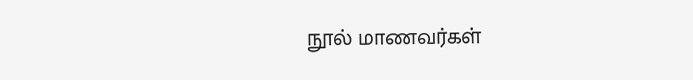நூல் மாணவர்கள்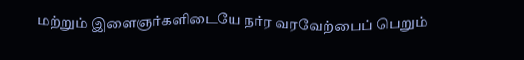மற்றும் இளைஞர்களிடையே நர்ர வரவேற்பைப் பெறும்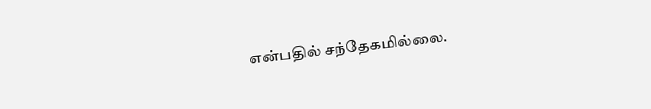என்பதில் சந்தேகமில்லை.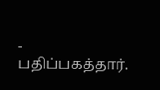- பதிப்பகத்தார்.